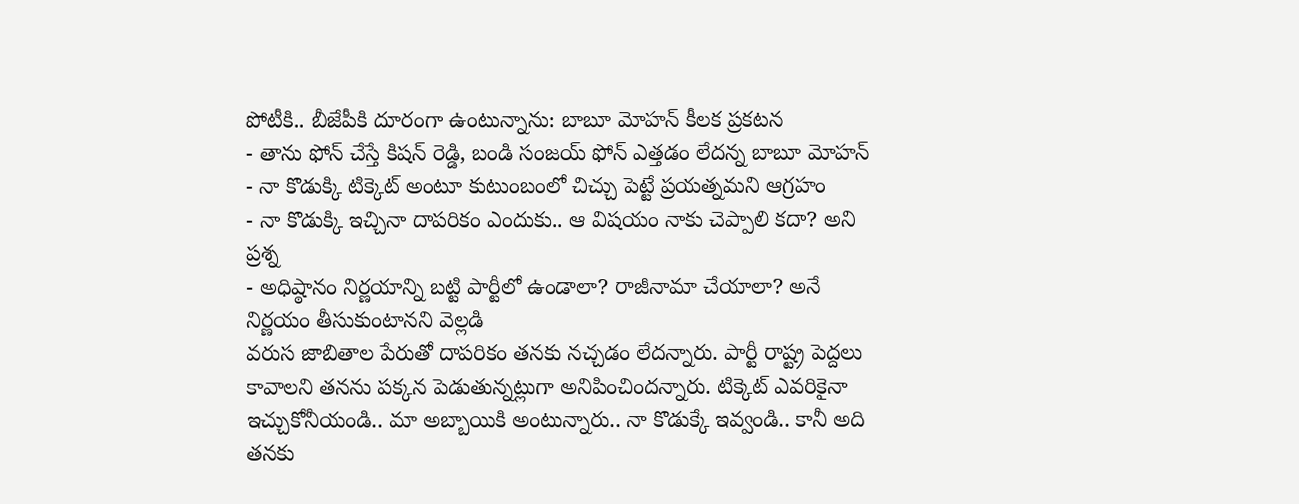పోటీకి.. బీజేపీకి దూరంగా ఉంటున్నాను: బాబూ మోహన్ కీలక ప్రకటన
- తాను ఫోన్ చేస్తే కిషన్ రెడ్డి, బండి సంజయ్ ఫోన్ ఎత్తడం లేదన్న బాబూ మోహన్
- నా కొడుక్కి టిక్కెట్ అంటూ కుటుంబంలో చిచ్చు పెట్టే ప్రయత్నమని ఆగ్రహం
- నా కొడుక్కి ఇచ్చినా దాపరికం ఎందుకు.. ఆ విషయం నాకు చెప్పాలి కదా? అని ప్రశ్న
- అధిష్ఠానం నిర్ణయాన్ని బట్టి పార్టీలో ఉండాలా? రాజీనామా చేయాలా? అనే నిర్ణయం తీసుకుంటానని వెల్లడి
వరుస జాబితాల పేరుతో దాపరికం తనకు నచ్చడం లేదన్నారు. పార్టీ రాష్ట్ర పెద్దలు కావాలని తనను పక్కన పెడుతున్నట్లుగా అనిపించిందన్నారు. టిక్కెట్ ఎవరికైనా ఇచ్చుకోనీయండి.. మా అబ్బాయికి అంటున్నారు.. నా కొడుక్కే ఇవ్వండి.. కానీ అది తనకు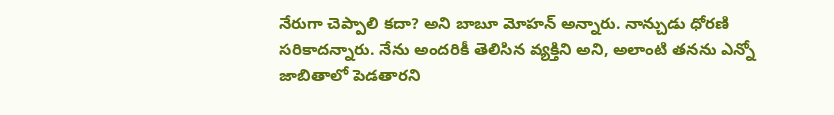నేరుగా చెప్పాలి కదా? అని బాబూ మోహన్ అన్నారు. నాన్చుడు ధోరణి సరికాదన్నారు. నేను అందరికీ తెలిసిన వ్యక్తిని అని, అలాంటి తనను ఎన్నో జాబితాలో పెడతారని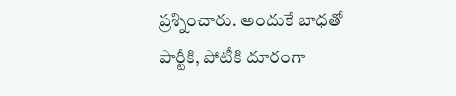ప్రశ్నించారు. అందుకే బాధతో పార్టీకి, పోటీకి దూరంగా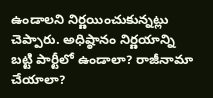ఉండాలని నిర్ణయించుకున్నట్లు చెప్పారు. అధిష్ఠానం నిర్ణయాన్ని బట్టి పార్టీలో ఉండాలా? రాజీనామా చేయాలా?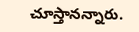చూస్తానన్నారు.